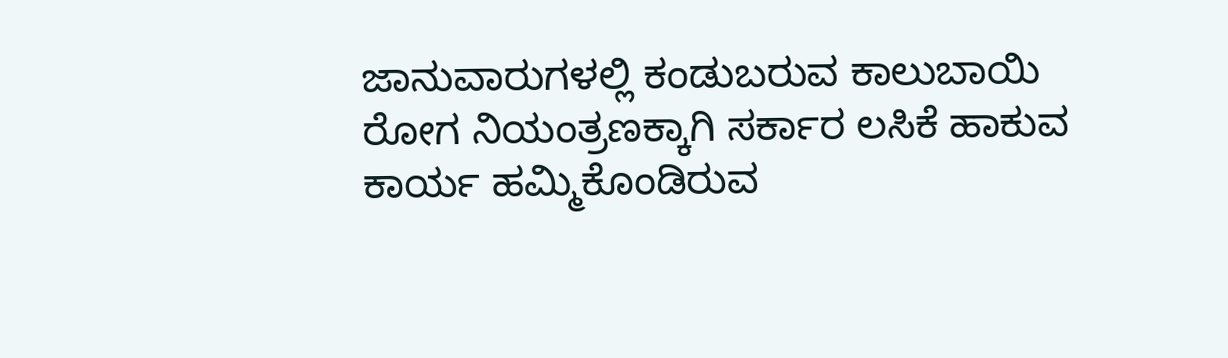ಜಾನುವಾರುಗಳಲ್ಲಿ ಕಂಡುಬರುವ ಕಾಲುಬಾಯಿ ರೋಗ ನಿಯಂತ್ರಣಕ್ಕಾಗಿ ಸರ್ಕಾರ ಲಸಿಕೆ ಹಾಕುವ ಕಾರ್ಯ ಹಮ್ಮಿಕೊಂಡಿರುವ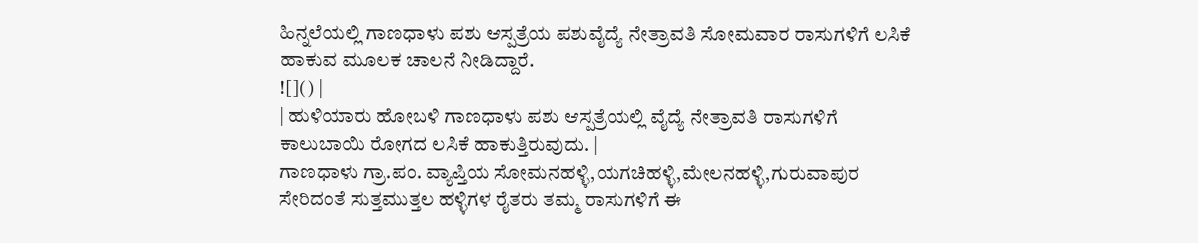ಹಿನ್ನಲೆಯಲ್ಲಿ ಗಾಣಧಾಳು ಪಶು ಆಸ್ಪತ್ರೆಯ ಪಶುವೈದ್ಯೆ ನೇತ್ರಾವತಿ ಸೋಮವಾರ ರಾಸುಗಳಿಗೆ ಲಸಿಕೆ ಹಾಕುವ ಮೂಲಕ ಚಾಲನೆ ನೀಡಿದ್ದಾರೆ.
![]() |
| ಹುಳಿಯಾರು ಹೋಬಳಿ ಗಾಣಧಾಳು ಪಶು ಆಸ್ಪತ್ರೆಯಲ್ಲಿ ವೈದ್ಯೆ ನೇತ್ರಾವತಿ ರಾಸುಗಳಿಗೆ ಕಾಲುಬಾಯಿ ರೋಗದ ಲಸಿಕೆ ಹಾಕುತ್ತಿರುವುದು. |
ಗಾಣಧಾಳು ಗ್ರಾ.ಪಂ. ವ್ಯಾಪ್ತಿಯ ಸೋಮನಹಳ್ಳಿ,ಯಗಚಿಹಳ್ಳಿ,ಮೇಲನಹಳ್ಳಿ,ಗುರುವಾಪುರ ಸೇರಿದಂತೆ ಸುತ್ತಮುತ್ತಲ ಹಳ್ಳಿಗಳ ರೈತರು ತಮ್ಮ ರಾಸುಗಳಿಗೆ ಈ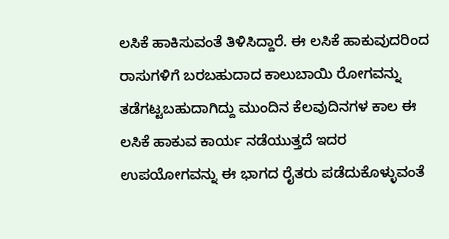ಲಸಿಕೆ ಹಾಕಿಸುವಂತೆ ತಿಳಿಸಿದ್ದಾರೆ. ಈ ಲಸಿಕೆ ಹಾಕುವುದರಿಂದ ರಾಸುಗಳಿಗೆ ಬರಬಹುದಾದ ಕಾಲುಬಾಯಿ ರೋಗವನ್ನು ತಡೆಗಟ್ಟಬಹುದಾಗಿದ್ದು ಮುಂದಿನ ಕೆಲವುದಿನಗಳ ಕಾಲ ಈ ಲಸಿಕೆ ಹಾಕುವ ಕಾರ್ಯ ನಡೆಯುತ್ತದೆ ಇದರ ಉಪಯೋಗವನ್ನು ಈ ಭಾಗದ ರೈತರು ಪಡೆದುಕೊಳ್ಳುವಂತೆ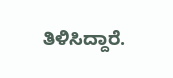ತಿಳಿಸಿದ್ದಾರೆ.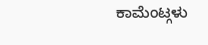ಕಾಮೆಂಟ್ಗಳು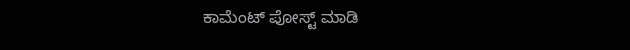ಕಾಮೆಂಟ್ ಪೋಸ್ಟ್ ಮಾಡಿ